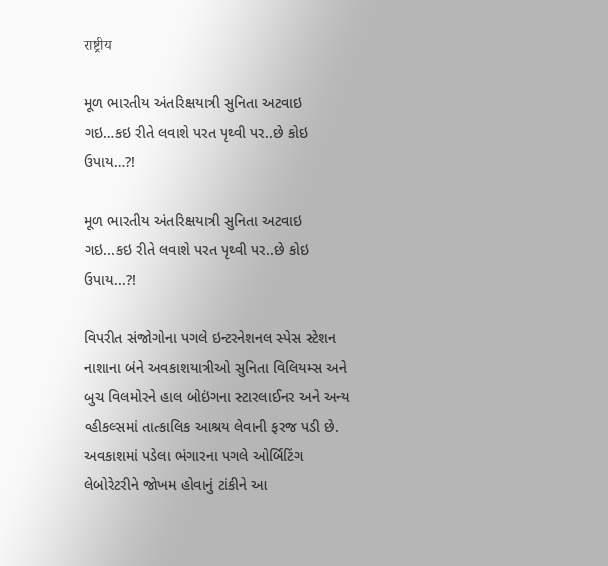राष्ट्रीय

મૂળ ભારતીય અંતરિક્ષયાત્રી સુનિતા અટવાઇ ગઇ…કઇ રીતે લવાશે પરત પૃથ્વી પર..છે કોઇ ઉપાય…?!

મૂળ ભારતીય અંતરિક્ષયાત્રી સુનિતા અટવાઇ ગઇ...કઇ રીતે લવાશે પરત પૃથ્વી પર..છે કોઇ ઉપાય...?!

વિપરીત સંજોગોના પગલે ઇન્ટરનેશનલ સ્પેસ સ્ટેશન નાશાના બંને અવકાશયાત્રીઓ સુનિતા વિલિયમ્સ અને બુચ વિલમોરને હાલ બોઇંગના સ્ટારલાઈનર અને અન્ય વ્હીકલ્સમાં તાત્કાલિક આશ્રય લેવાની ફરજ પડી છે. અવકાશમાં પડેલા ભંગારના પગલે ઓર્બિટિંગ લેબોરેટરીને જોખમ હોવાનું ટાંકીને આ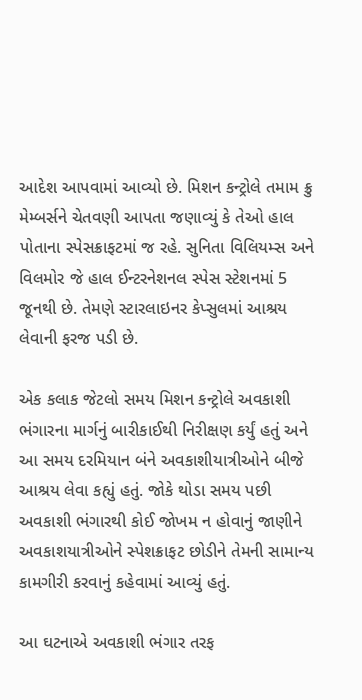આદેશ આપવામાં આવ્યો છે. મિશન કન્ટ્રોલે તમામ ક્રુ મેમ્બર્સને ચેતવણી આપતા જણાવ્યું કે તેઓ હાલ પોતાના સ્પેસક્રાફટમાં જ રહે. સુનિતા વિલિયમ્સ અને વિલમોર જે હાલ ઈન્ટરનેશનલ સ્પેસ સ્ટેશનમાં 5 જૂનથી છે. તેમણે સ્ટારલાઇનર કેપ્સુલમાં આશ્રય લેવાની ફરજ પડી છે.

એક કલાક જેટલો સમય મિશન કન્ટ્રોલે અવકાશી ભંગારના માર્ગનું બારીકાઈથી નિરીક્ષણ કર્યું હતું અને આ સમય દરમિયાન બંને અવકાશીયાત્રીઓને બીજે આશ્રય લેવા કહ્યું હતું. જોકે થોડા સમય પછી અવકાશી ભંગારથી કોઈ જોખમ ન હોવાનું જાણીને અવકાશયાત્રીઓને સ્પેશક્રાફટ છોડીને તેમની સામાન્ય કામગીરી કરવાનું કહેવામાં આવ્યું હતું.

આ ઘટનાએ અવકાશી ભંગાર તરફ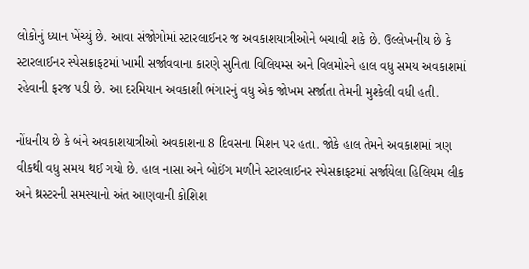લોકોનું ધ્યાન ખેંચ્યું છે. આવા સંજોગોમાં સ્ટારલાઈનર જ અવકાશયાત્રીઓને બચાવી શકે છે. ઉલ્લેખનીય છે કે સ્ટારલાઈનર સ્પેસક્રાફટમાં ખામી સર્જાવવાના કારણે સુનિતા વિલિયમ્સ અને વિલમોરને હાલ વધુ સમય અવકાશમાં રહેવાની ફરજ પડી છે. આ દરમિયાન અવકાશી ભંગારનું વધુ એક જોખમ સર્જાતા તેમની મુશ્કેલી વધી હતી.

નોંધનીય છે કે બંને અવકાશયાત્રીઓ અવકાશના 8 દિવસના મિશન પર હતા. જોકે હાલ તેમને અવકાશમાં ત્રણ વીકથી વધુ સમય થઈ ગયો છે. હાલ નાસા અને બોઈંગ મળીને સ્ટારલાઈનર સ્પેસક્રાફટમાં સર્જાયેલા હિલિયમ લીક અને થ્રસ્ટરની સમસ્યાનો અંત આણવાની કોશિશ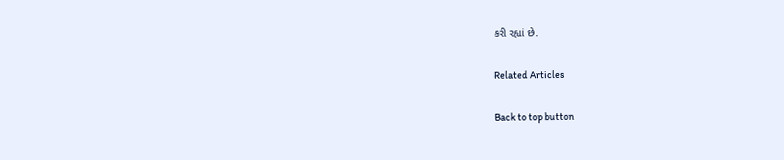કરી રહ્યાં છે.

Related Articles

Back to top button